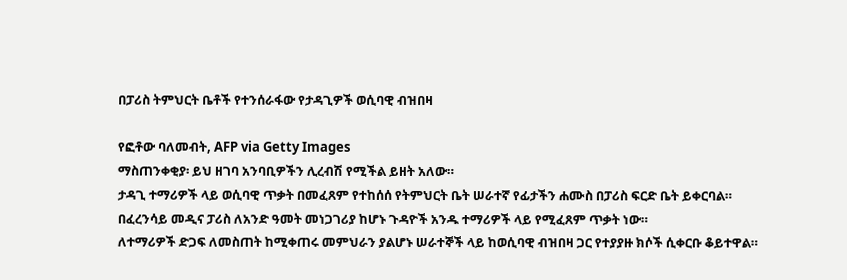በፓሪስ ትምህርት ቤቶች የተንሰራፋው የታዳጊዎች ወሲባዊ ብዝበዛ

የፎቶው ባለመብት, AFP via Getty Images
ማስጠንቀቂያ፡ ይህ ዘገባ አንባቢዎችን ሊረብሽ የሚችል ይዘት አለው።
ታዳጊ ተማሪዎች ላይ ወሲባዊ ጥቃት በመፈጸም የተከሰሰ የትምህርት ቤት ሠራተኛ የፊታችን ሐሙስ በፓሪስ ፍርድ ቤት ይቀርባል።
በፈረንሳይ መዲና ፓሪስ ለአንድ ዓመት መነጋገሪያ ከሆኑ ጉዳዮች አንዱ ተማሪዎች ላይ የሚፈጸም ጥቃት ነው።
ለተማሪዎች ድጋፍ ለመስጠት ከሚቀጠሩ መምህራን ያልሆኑ ሠራተኞች ላይ ከወሲባዊ ብዝበዛ ጋር የተያያዙ ክሶች ሲቀርቡ ቆይተዋል።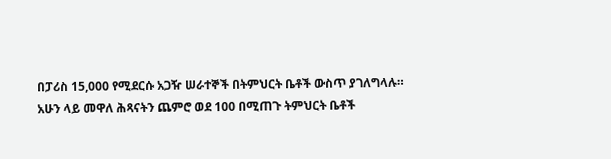በፓሪስ 15,000 የሚደርሱ አጋዥ ሠራተኞች በትምህርት ቤቶች ውስጥ ያገለግላሉ።
አሁን ላይ መዋለ ሕጻናትን ጨምሮ ወደ 100 በሚጠጉ ትምህርት ቤቶች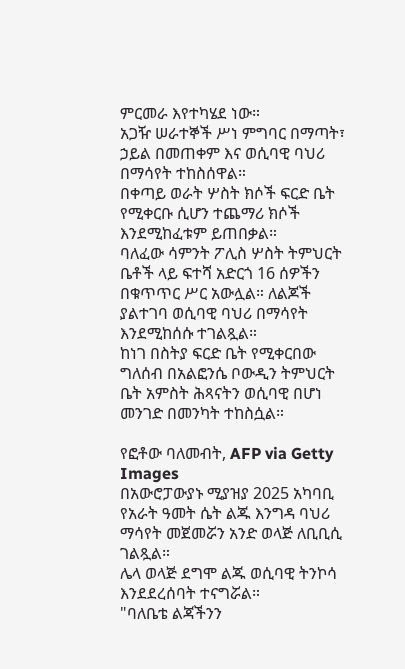ምርመራ እየተካሄደ ነው።
አጋዥ ሠራተኞች ሥነ ምግባር በማጣት፣ ኃይል በመጠቀም እና ወሲባዊ ባህሪ በማሳየት ተከስሰዋል።
በቀጣይ ወራት ሦስት ክሶች ፍርድ ቤት የሚቀርቡ ሲሆን ተጨማሪ ክሶች እንደሚከፈቱም ይጠበቃል።
ባለፈው ሳምንት ፖሊስ ሦስት ትምህርት ቤቶች ላይ ፍተሻ አድርጎ 16 ሰዎችን በቁጥጥር ሥር አውሏል። ለልጆች ያልተገባ ወሲባዊ ባህሪ በማሳየት እንደሚከሰሱ ተገልጿል።
ከነገ በስትያ ፍርድ ቤት የሚቀርበው ግለሰብ በአልፎንሴ ቦውዲን ትምህርት ቤት አምስት ሕጻናትን ወሲባዊ በሆነ መንገድ በመንካት ተከስሷል።

የፎቶው ባለመብት, AFP via Getty Images
በአውሮፓውያኑ ሚያዝያ 2025 አካባቢ የአራት ዓመት ሴት ልጁ እንግዳ ባህሪ ማሳየት መጀመሯን አንድ ወላጅ ለቢቢሲ ገልጿል።
ሌላ ወላጅ ደግሞ ልጁ ወሲባዊ ትንኮሳ እንደደረሰባት ተናግሯል።
"ባለቤቴ ልጃችንን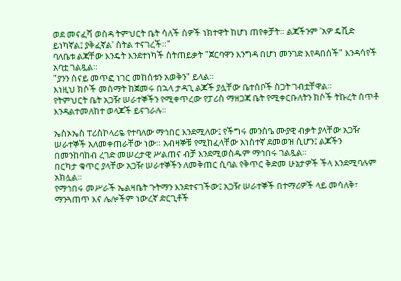ወደ መናፈሻ ወስዳ ትምህርት ቤት ሳለች ሰዎች ነክተዋት ከሆነ ጠየቀቻት። ልጃችንም 'አዎ ዴቪድ ይነካኛል፤ ያቅፈኛል' ስትል ተናገረች።"
ባለቤቱ ልጃቸው እንዴት እንደተነካች ስትጠይቃት "ጀርባዋን እንግዳ በሆነ መንገድ እየዳበሰች" እንዳሳየች አባቷ ገልጿል።
"ያንን ስናይ መጥፎ ነገር መከሰቱን አወቅን" ይላል።
እነዚህ ክሶች መሰማት ከጀመሩ በኋላ ታዳጊ ልጆች ያሏቸው ቤተሰቦች ስጋት ገብቷቸዋል።
የትምህርት ቤት አጋዥ ሠራተኞችን የሚቀጥረው የፓሪስ ማዘጋጃ ቤት የሚቀርቡለትን ክሶች ትኩረት ሰጥቶ እንዳልተመለከተ ወላጆች ይናገራሉ።

ኤስኦኤስ ፐሪስኮላሪዬ የተባለው ማኅበር እንደሚለው፤ የችግሩ መንስዔ ሙያዊ ብቃት ያላቸው አጋዥ ሠራተኞች አለመቀጠራቸው ነው። አብዛኞቹ የሚከፈላቸው አነስተኛ ደመወዝ ሲሆን፤ ልጆችን በመንከባከብ ረገድ መሠረታዊ ሥልጠና ብቻ እንደሚወስዱም ማኅበሩ ገልጿል።
በርካታ ቁጥር ያላቸው አጋዥ ሠራተኞችን ለመቅጠር ሲባል የቅጥር ቅድመ ሁኔታዎች ችላ እንደሚባሉም አክሏል።
የማኅበሩ መሥራች ኤልዛቤት ጉትማን እንደተናገችው፤ አጋዥ ሠራተኞች በተማሪዎች ላይ መሳለቅ፣ ማንጓጠጥ እና ሌሎችም ነውረኛ ድርጊቶች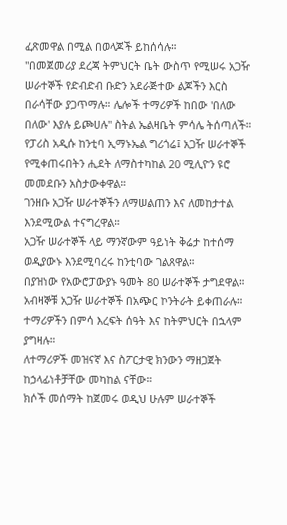ፈጽመዋል በሚል በወላጆች ይከሰሳሉ።
"በመጀመሪያ ደረጃ ትምህርት ቤት ውስጥ የሚሠሩ አጋዥ ሠራተኞች የድብድብ ቡድን አደራጅተው ልጆችን እርስ በራሳቸው ያጋጥማሉ። ሌሎች ተማሪዎች ከበው 'በለው በለው' እያሉ ይጮሀሉ" ስትል ኤልዛቤት ምሳሌ ትሰጣለች።
የፓሪስ አዲሱ ከንቲባ ኢማኑኤል ግሪጎሬ፤ አጋዥ ሠራተኞች የሚቀጠሩበትን ሒደት ለማስተካከል 20 ሚሊዮን ዩሮ መመደቡን አስታውቀዋል።
ገንዘቡ አጋዥ ሠራተኞችን ለማሠልጠን እና ለመከታተል እንደሚውል ተናግረዋል።
አጋዥ ሠራተኞች ላይ ማንኛውም ዓይነት ቅሬታ ከተሰማ ወዲያውኑ እንደሚባረሩ ከንቲባው ገልጸዋል።
በያዝነው የአውሮፓውያኑ ዓመት 80 ሠራተኞች ታግደዋል።
አብዛኞቹ አጋዥ ሠራተኞች በአጭር ኮንትራት ይቀጠራሉ። ተማሪዎችን በምሳ እረፍት ሰዓት እና ከትምህርት በኋላም ያግዛሉ።
ለተማሪዎች መዝናኛ እና ስፖርታዊ ክንውን ማዘጋጀት ከኃላፊነቶቻቸው መካከል ናቸው።
ክሶች መሰማት ከጀመሩ ወዲህ ሁሉም ሠራተኞች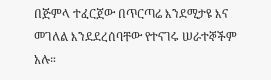በጅምላ ተፈርጀው በጥርጣሬ እንደሚታዩ እና መገለል እንደደረሰባቸው የተናገሩ ሠራተኞችም አሉ።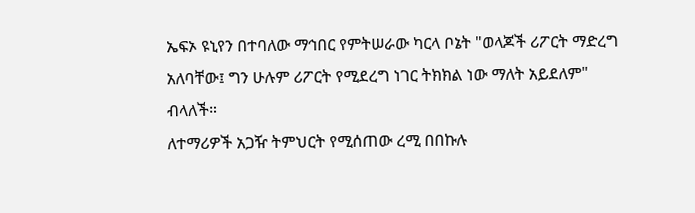ኤፍኦ ዩኒየን በተባለው ማኅበር የምትሠራው ካርላ ቦኔት "ወላጆች ሪፖርት ማድረግ አለባቸው፤ ግን ሁሉም ሪፖርት የሚደረግ ነገር ትክክል ነው ማለት አይደለም" ብላለች።
ለተማሪዎች አጋዥ ትምህርት የሚሰጠው ረሚ በበኩሉ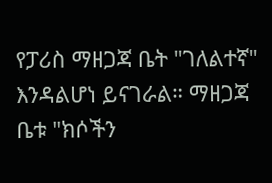የፓሪስ ማዘጋጃ ቤት "ገለልተኛ" እንዳልሆነ ይናገራል። ማዘጋጃ ቤቱ "ክሶችን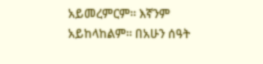አይመረምርም። እኛንም አይከላከልም። በአሁን ሰዓት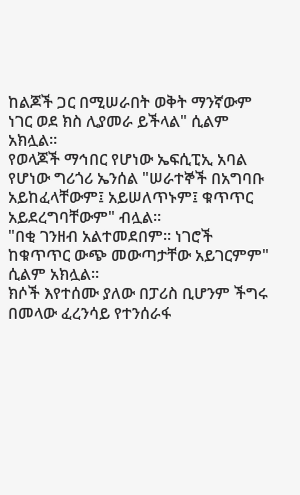ከልጆች ጋር በሚሠራበት ወቅት ማንኛውም ነገር ወደ ክስ ሊያመራ ይችላል" ሲልም አክሏል።
የወላጆች ማኅበር የሆነው ኤፍሲፒኢ አባል የሆነው ግሪጎሪ ኤንሰል "ሠራተኞች በአግባቡ አይከፈላቸውም፤ አይሠለጥኑም፤ ቁጥጥር አይደረግባቸውም" ብሏል።
"በቂ ገንዘብ አልተመደበም። ነገሮች ከቁጥጥር ውጭ መውጣታቸው አይገርምም" ሲልም አክሏል።
ክሶች እየተሰሙ ያለው በፓሪስ ቢሆንም ችግሩ በመላው ፈረንሳይ የተንሰራፋ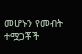መሆኑን የመብት ተሟጋቾች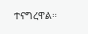ተናግረዋል።